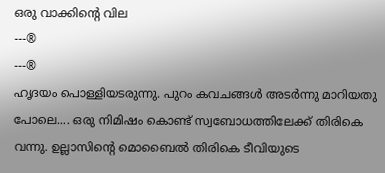ഒരു വാക്കിന്റെ വില
---®
---®
ഹൃദയം പൊള്ളിയടരുന്നു. പുറം കവചങ്ങൾ അടർന്നു മാറിയതു പോലെ.... ഒരു നിമിഷം കൊണ്ട് സ്വബോധത്തിലേക്ക് തിരികെ വന്നു. ഉല്ലാസിന്റെ മൊബൈൽ തിരികെ ടീവിയുടെ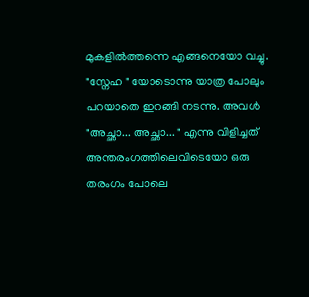മുകളിൽത്തന്നെ എങ്ങനെയോ വച്ചു. "സ്നേഹ " യോടൊന്നു യാത്ര പോലും പറയാതെ ഇറങ്ങി നടന്നു. അവൾ "അച്ഛാ... അച്ഛാ... " എന്നു വിളിച്ചത് അന്തരംഗത്തിലെവിടെയോ ഒരു തരംഗം പോലെ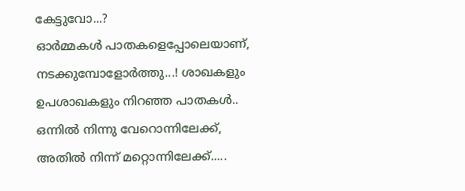കേട്ടുവോ...?
ഓർമ്മകൾ പാതകളെപ്പോലെയാണ്, നടക്കുമ്പോളോർത്തു...! ശാഖകളും ഉപശാഖകളും നിറഞ്ഞ പാതകൾ.. ഒന്നിൽ നിന്നു വേറൊന്നിലേക്ക്, അതിൽ നിന്ന് മറ്റൊന്നിലേക്ക്.....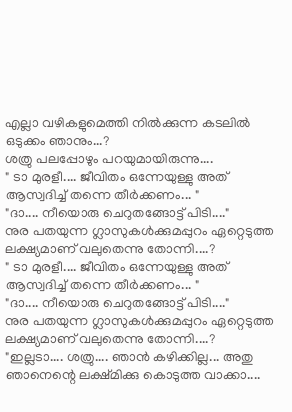എല്ലാ വഴികളുമെത്തി നിൽക്കുന്ന കടലിൽ ഒടുക്കം ഞാനും...?
ശത്രു പലപ്പോഴും പറയുമായിരുന്നു....
" ടാ മുരളീ.... ജീവിതം ഒന്നേയുള്ളു അത് ആസ്വദിച്ച് തന്നെ തീർക്കണം... "
"ദാ.... നീയൊരു ചെറുതങ്ങോട്ട് പിടി...."
നുര പതയുന്ന ഗ്ലാസുകൾക്കുമപ്പുറം ഏറ്റെടുത്ത ലക്ഷ്യമാണ് വലുതെന്നു തോന്നി....?
" ടാ മുരളീ.... ജീവിതം ഒന്നേയുള്ളു അത് ആസ്വദിച്ച് തന്നെ തീർക്കണം... "
"ദാ.... നീയൊരു ചെറുതങ്ങോട്ട് പിടി...."
നുര പതയുന്ന ഗ്ലാസുകൾക്കുമപ്പുറം ഏറ്റെടുത്ത ലക്ഷ്യമാണ് വലുതെന്നു തോന്നി....?
"ഇല്ലടാ.... ശത്രു.... ഞാൻ കഴിക്കില്ല... അതു ഞാനെന്റെ ലക്ഷ്മിക്കു കൊടുത്ത വാക്കാ....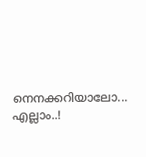നെനക്കറിയാലോ... എല്ലാം..!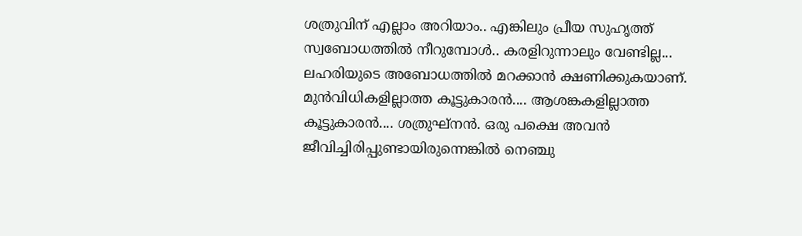ശത്രുവിന് എല്ലാം അറിയാം.. എങ്കിലും പ്രീയ സുഹൃത്ത് സ്വബോധത്തിൽ നീറുമ്പോൾ.. കരളിറുന്നാലും വേണ്ടില്ല... ലഹരിയുടെ അബോധത്തിൽ മറക്കാൻ ക്ഷണിക്കുകയാണ്.
മുൻവിധികളില്ലാത്ത കൂട്ടുകാരൻ.... ആശങ്കകളില്ലാത്ത കൂട്ടുകാരൻ.... ശത്രുഘ്നൻ. ഒരു പക്ഷെ അവൻ ജീവിച്ചിരിപ്പുണ്ടായിരുന്നെങ്കിൽ നെഞ്ചു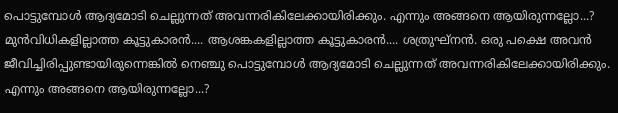പൊട്ടുമ്പോൾ ആദ്യമോടി ചെല്ലുന്നത് അവന്നരികിലേക്കായിരിക്കും. എന്നും അങ്ങനെ ആയിരുന്നല്ലോ...?
മുൻവിധികളില്ലാത്ത കൂട്ടുകാരൻ.... ആശങ്കകളില്ലാത്ത കൂട്ടുകാരൻ.... ശത്രുഘ്നൻ. ഒരു പക്ഷെ അവൻ ജീവിച്ചിരിപ്പുണ്ടായിരുന്നെങ്കിൽ നെഞ്ചു പൊട്ടുമ്പോൾ ആദ്യമോടി ചെല്ലുന്നത് അവന്നരികിലേക്കായിരിക്കും. എന്നും അങ്ങനെ ആയിരുന്നല്ലോ...?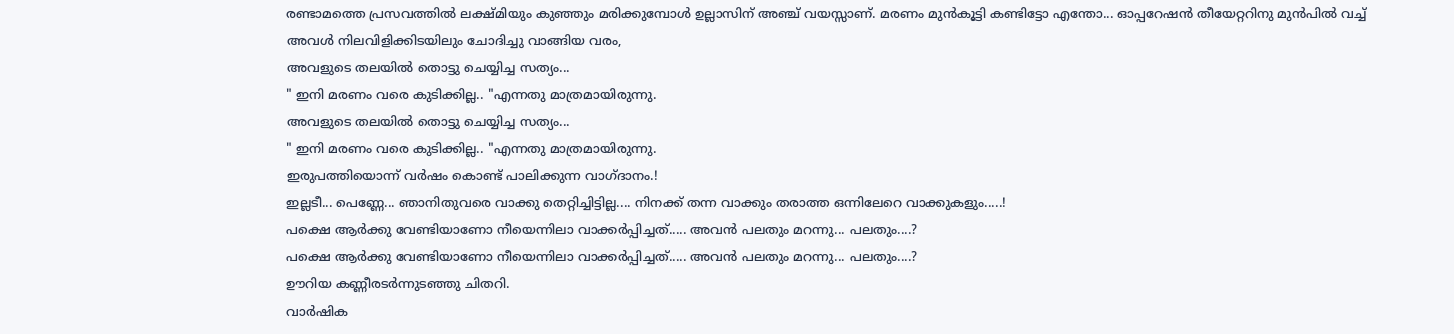രണ്ടാമത്തെ പ്രസവത്തിൽ ലക്ഷ്മിയും കുഞ്ഞും മരിക്കുമ്പോൾ ഉല്ലാസിന് അഞ്ച് വയസ്സാണ്. മരണം മുൻകൂട്ടി കണ്ടിട്ടോ എന്തോ... ഓപ്പറേഷൻ തീയേറ്ററിനു മുൻപിൽ വച്ച് അവൾ നിലവിളിക്കിടയിലും ചോദിച്ചു വാങ്ങിയ വരം,
അവളുടെ തലയിൽ തൊട്ടു ചെയ്യിച്ച സത്യം...
" ഇനി മരണം വരെ കുടിക്കില്ല.. "എന്നതു മാത്രമായിരുന്നു.
അവളുടെ തലയിൽ തൊട്ടു ചെയ്യിച്ച സത്യം...
" ഇനി മരണം വരെ കുടിക്കില്ല.. "എന്നതു മാത്രമായിരുന്നു.
ഇരുപത്തിയൊന്ന് വർഷം കൊണ്ട് പാലിക്കുന്ന വാഗ്ദാനം.!
ഇല്ലടീ... പെണ്ണേ... ഞാനിതുവരെ വാക്കു തെറ്റിച്ചിട്ടില്ല.... നിനക്ക് തന്ന വാക്കും തരാത്ത ഒന്നിലേറെ വാക്കുകളും.....!
പക്ഷെ ആർക്കു വേണ്ടിയാണോ നീയെന്നിലാ വാക്കർപ്പിച്ചത്..... അവൻ പലതും മറന്നു... പലതും....?
പക്ഷെ ആർക്കു വേണ്ടിയാണോ നീയെന്നിലാ വാക്കർപ്പിച്ചത്..... അവൻ പലതും മറന്നു... പലതും....?
ഊറിയ കണ്ണീരടർന്നുടഞ്ഞു ചിതറി.
വാർഷിക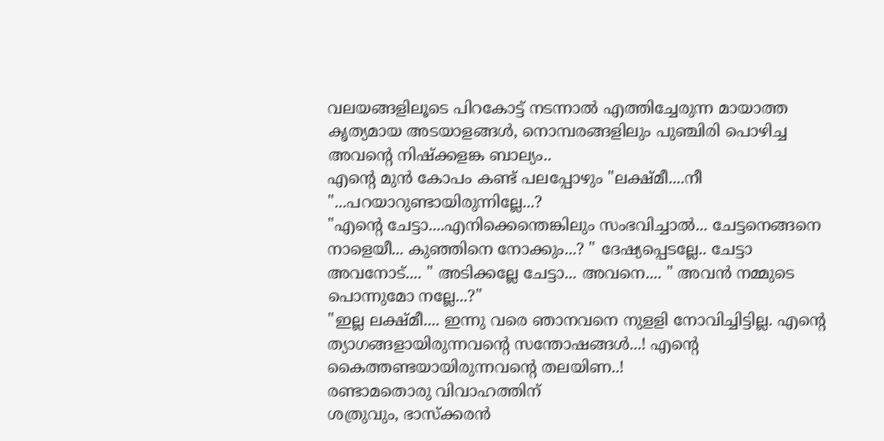വലയങ്ങളിലൂടെ പിറകോട്ട് നടന്നാൽ എത്തിച്ചേരുന്ന മായാത്ത കൃത്യമായ അടയാളങ്ങൾ, നൊമ്പരങ്ങളിലും പുഞ്ചിരി പൊഴിച്ച അവന്റെ നിഷ്ക്കളങ്ക ബാല്യം..
എന്റെ മുൻ കോപം കണ്ട് പലപ്പോഴും "ലക്ഷ്മീ....നീ "...പറയാറുണ്ടായിരുന്നില്ലേ...?
"എന്റെ ചേട്ടാ....എനിക്കെന്തെങ്കിലും സംഭവിച്ചാൽ... ചേട്ടനെങ്ങനെ നാളെയീ... കുഞ്ഞിനെ നോക്കും...? " ദേഷ്യപ്പെടല്ലേ.. ചേട്ടാ അവനോട്.... " അടിക്കല്ലേ ചേട്ടാ... അവനെ.... " അവൻ നമ്മുടെ പൊന്നുമോ നല്ലേ...?"
"ഇല്ല ലക്ഷ്മീ.... ഇന്നു വരെ ഞാനവനെ നുളളി നോവിച്ചിട്ടില്ല. എന്റെ ത്യാഗങ്ങളായിരുന്നവന്റെ സന്തോഷങ്ങൾ...! എന്റെ കൈത്തണ്ടയായിരുന്നവന്റെ തലയിണ..!
രണ്ടാമതൊരു വിവാഹത്തിന്
ശത്രുവും, ഭാസ്ക്കരൻ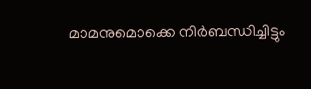മാമനുമൊക്കെ നിർബന്ധിച്ചിട്ടും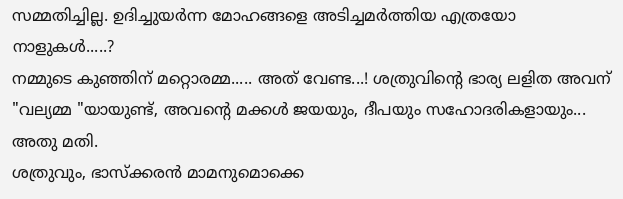സമ്മതിച്ചില്ല. ഉദിച്ചുയർന്ന മോഹങ്ങളെ അടിച്ചമർത്തിയ എത്രയോ നാളുകൾ.....?
നമ്മുടെ കുഞ്ഞിന് മറ്റൊരമ്മ..... അത് വേണ്ട...! ശത്രുവിന്റെ ഭാര്യ ലളിത അവന് "വല്യമ്മ "യായുണ്ട്, അവന്റെ മക്കൾ ജയയും, ദീപയും സഹോദരികളായും... അതു മതി.
ശത്രുവും, ഭാസ്ക്കരൻ മാമനുമൊക്കെ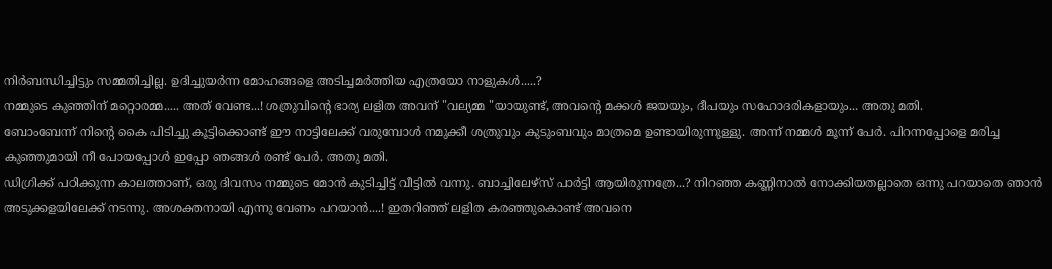നിർബന്ധിച്ചിട്ടും സമ്മതിച്ചില്ല. ഉദിച്ചുയർന്ന മോഹങ്ങളെ അടിച്ചമർത്തിയ എത്രയോ നാളുകൾ.....?
നമ്മുടെ കുഞ്ഞിന് മറ്റൊരമ്മ..... അത് വേണ്ട...! ശത്രുവിന്റെ ഭാര്യ ലളിത അവന് "വല്യമ്മ "യായുണ്ട്, അവന്റെ മക്കൾ ജയയും, ദീപയും സഹോദരികളായും... അതു മതി.
ബോംബേന്ന് നിന്റെ കൈ പിടിച്ചു കൂട്ടിക്കൊണ്ട് ഈ നാട്ടിലേക്ക് വരുമ്പോൾ നമുക്കീ ശത്രുവും കുടുംബവും മാത്രമെ ഉണ്ടായിരുന്നുള്ളു. അന്ന് നമ്മൾ മൂന്ന് പേർ. പിറന്നപ്പോളെ മരിച്ച കുഞ്ഞുമായി നീ പോയപ്പോൾ ഇപ്പോ ഞങ്ങൾ രണ്ട് പേർ. അതു മതി.
ഡിഗ്രിക്ക് പഠിക്കുന്ന കാലത്താണ്, ഒരു ദിവസം നമ്മുടെ മോൻ കുടിച്ചിട്ട് വീട്ടിൽ വന്നു. ബാച്ചിലേഴ്സ് പാർട്ടി ആയിരുന്നത്രേ...? നിറഞ്ഞ കണ്ണിനാൽ നോക്കിയതല്ലാതെ ഒന്നു പറയാതെ ഞാൻ അടുക്കളയിലേക്ക് നടന്നു. അശക്തനായി എന്നു വേണം പറയാൻ....! ഇതറിഞ്ഞ് ലളിത കരഞ്ഞുകൊണ്ട് അവനെ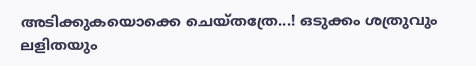അടിക്കുകയൊക്കെ ചെയ്തത്രേ...! ഒടുക്കം ശത്രുവും ലളിതയും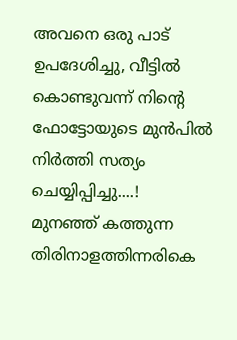അവനെ ഒരു പാട് ഉപദേശിച്ചു, വീട്ടിൽ കൊണ്ടുവന്ന് നിന്റെ ഫോട്ടോയുടെ മുൻപിൽ നിർത്തി സത്യം ചെയ്യിപ്പിച്ചു....!
മുനഞ്ഞ് കത്തുന്ന തിരിനാളത്തിന്നരികെ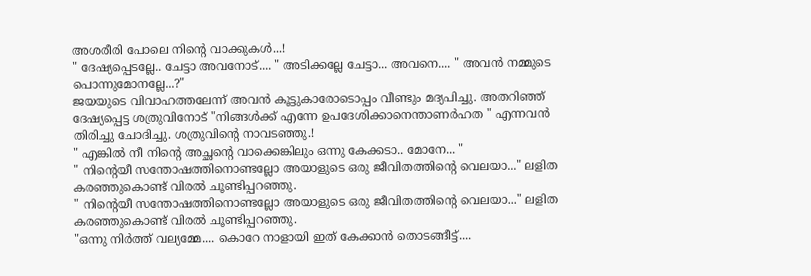അശരീരി പോലെ നിന്റെ വാക്കുകൾ...!
" ദേഷ്യപ്പെടല്ലേ.. ചേട്ടാ അവനോട്.... " അടിക്കല്ലേ ചേട്ടാ... അവനെ.... " അവൻ നമ്മുടെ പൊന്നുമോനല്ലേ...?"
ജയയുടെ വിവാഹത്തലേന്ന് അവൻ കൂട്ടുകാരോടൊപ്പം വീണ്ടും മദ്യപിച്ചു. അതറിഞ്ഞ് ദേഷ്യപ്പെട്ട ശത്രുവിനോട് "നിങ്ങൾക്ക് എന്നേ ഉപദേശിക്കാനെന്താണർഹത " എന്നവൻ തിരിച്ചു ചോദിച്ചു. ശത്രുവിന്റെ നാവടഞ്ഞു.!
" എങ്കിൽ നീ നിന്റെ അച്ഛന്റെ വാക്കെങ്കിലും ഒന്നു കേക്കടാ.. മോനേ... "
" നിന്റെയീ സന്തോഷത്തിനൊണ്ടല്ലോ അയാളുടെ ഒരു ജീവിതത്തിന്റെ വെലയാ..." ലളിത കരഞ്ഞുകൊണ്ട് വിരൽ ചൂണ്ടിപ്പറഞ്ഞു.
" നിന്റെയീ സന്തോഷത്തിനൊണ്ടല്ലോ അയാളുടെ ഒരു ജീവിതത്തിന്റെ വെലയാ..." ലളിത കരഞ്ഞുകൊണ്ട് വിരൽ ചൂണ്ടിപ്പറഞ്ഞു.
"ഒന്നു നിർത്ത് വല്യമ്മേ.... കൊറേ നാളായി ഇത് കേക്കാൻ തൊടങ്ങീട്ട്....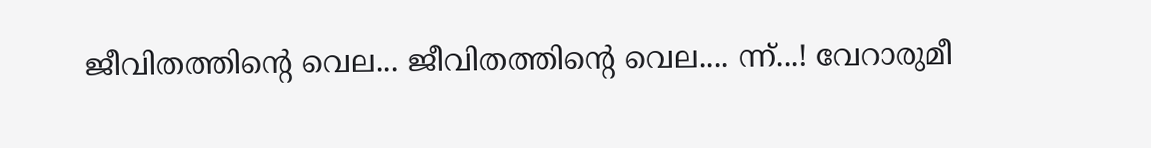ജീവിതത്തിന്റെ വെല... ജീവിതത്തിന്റെ വെല.... ന്ന്...! വേറാരുമീ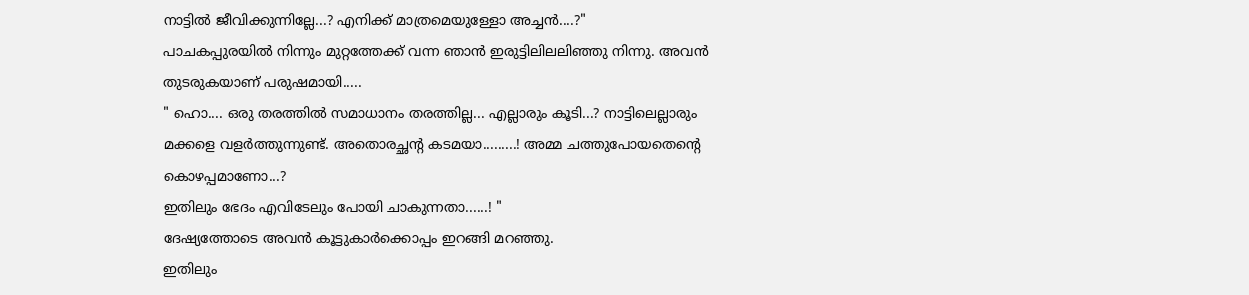നാട്ടിൽ ജീവിക്കുന്നില്ലേ...? എനിക്ക് മാത്രമെയുള്ളോ അച്ചൻ....?"
പാചകപ്പുരയിൽ നിന്നും മുറ്റത്തേക്ക് വന്ന ഞാൻ ഇരുട്ടിലിലലിഞ്ഞു നിന്നു. അവൻ തുടരുകയാണ് പരുഷമായി.....
" ഹൊ.... ഒരു തരത്തിൽ സമാധാനം തരത്തില്ല... എല്ലാരും കൂടി...? നാട്ടിലെല്ലാരും മക്കളെ വളർത്തുന്നുണ്ട്. അതൊരച്ഛന്റ കടമയാ.........! അമ്മ ചത്തുപോയതെന്റെ കൊഴപ്പമാണോ...?
ഇതിലും ഭേദം എവിടേലും പോയി ചാകുന്നതാ......! "
ദേഷ്യത്തോടെ അവൻ കൂട്ടുകാർക്കൊപ്പം ഇറങ്ങി മറഞ്ഞു.
ഇതിലും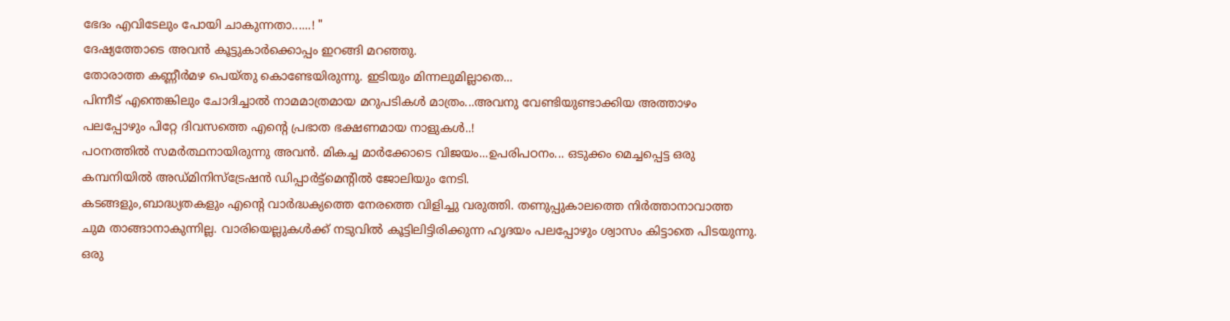ഭേദം എവിടേലും പോയി ചാകുന്നതാ......! "
ദേഷ്യത്തോടെ അവൻ കൂട്ടുകാർക്കൊപ്പം ഇറങ്ങി മറഞ്ഞു.
തോരാത്ത കണ്ണീർമഴ പെയ്തു കൊണ്ടേയിരുന്നു. ഇടിയും മിന്നലുമില്ലാതെ...
പിന്നീട് എന്തെങ്കിലും ചോദിച്ചാൽ നാമമാത്രമായ മറുപടികൾ മാത്രം...അവനു വേണ്ടിയുണ്ടാക്കിയ അത്താഴം പലപ്പോഴും പിറ്റേ ദിവസത്തെ എന്റെ പ്രഭാത ഭക്ഷണമായ നാളുകൾ..!
പഠനത്തിൽ സമർത്ഥനായിരുന്നു അവൻ. മികച്ച മാർക്കോടെ വിജയം...ഉപരിപഠനം... ഒടുക്കം മെച്ചപ്പെട്ട ഒരു കമ്പനിയിൽ അഡ്മിനിസ്ട്രേഷൻ ഡിപ്പാർട്ട്മെന്റിൽ ജോലിയും നേടി.
കടങ്ങളും,ബാദ്ധ്യതകളും എന്റെ വാർദ്ധക്യത്തെ നേരത്തെ വിളിച്ചു വരുത്തി. തണുപ്പുകാലത്തെ നിർത്താനാവാത്ത ചുമ താങ്ങാനാകുന്നില്ല. വാരിയെല്ലുകൾക്ക് നടുവിൽ കൂട്ടിലിട്ടിരിക്കുന്ന ഹൃദയം പലപ്പോഴും ശ്വാസം കിട്ടാതെ പിടയുന്നു.
ഒരു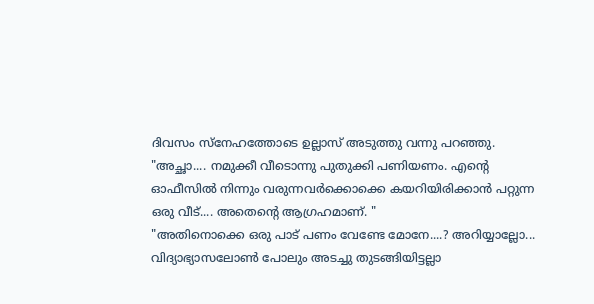ദിവസം സ്നേഹത്തോടെ ഉല്ലാസ് അടുത്തു വന്നു പറഞ്ഞു.
"അച്ഛാ.... നമുക്കീ വീടൊന്നു പുതുക്കി പണിയണം. എന്റെ ഓഫീസിൽ നിന്നും വരുന്നവർക്കൊക്കെ കയറിയിരിക്കാൻ പറ്റുന്ന ഒരു വീട്.... അതെന്റെ ആഗ്രഹമാണ്. "
"അതിനൊക്കെ ഒരു പാട് പണം വേണ്ടേ മോനേ....? അറിയ്യാല്ലോ... വിദ്യാഭ്യാസലോൺ പോലും അടച്ചു തുടങ്ങിയിട്ടല്ലാ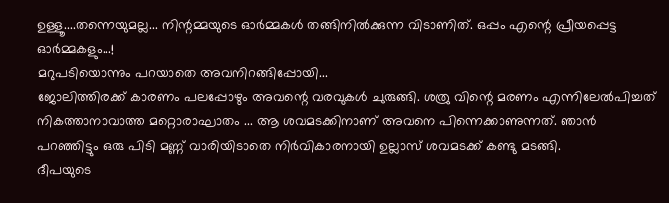ഉള്ളൂ....തന്നെയുമല്ല... നിന്റമ്മയുടെ ഓർമ്മകൾ തങ്ങിനിൽക്കുന്ന വിടാണിത്. ഒപ്പം എന്റെ പ്രീയപ്പെട്ട ഓർമ്മകളും...!
മറുപടിയൊന്നും പറയാതെ അവനിറങ്ങിപ്പോയി...
ജോലിത്തിരക്ക് കാരണം പലപ്പോഴും അവന്റെ വരവുകൾ ചുരുങ്ങി. ശത്രു വിന്റെ മരണം എന്നിലേൽപിച്ചത് നികത്താനാവാത്ത മറ്റൊരാഘാതം ... ആ ശവമടക്കിനാണ് അവനെ പിന്നെക്കാണുന്നത്. ഞാൻ പറഞ്ഞിട്ടും ഒരു പിടി മണ്ണ് വാരിയിടാതെ നിർവികാരനായി ഉല്ലാസ് ശവമടക്ക് കണ്ടു മടങ്ങി.
ദീപയുടെ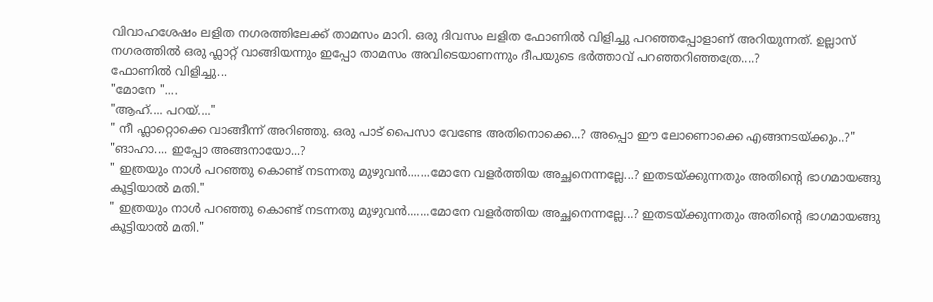വിവാഹശേഷം ലളിത നഗരത്തിലേക്ക് താമസം മാറി. ഒരു ദിവസം ലളിത ഫോണിൽ വിളിച്ചു പറഞ്ഞപ്പോളാണ് അറിയുന്നത്. ഉല്ലാസ് നഗരത്തിൽ ഒരു ഫ്ലാറ്റ് വാങ്ങിയന്നും ഇപ്പോ താമസം അവിടെയാണന്നും ദീപയുടെ ഭർത്താവ് പറഞ്ഞറിഞ്ഞത്രേ....?
ഫോണിൽ വിളിച്ചു...
"മോനേ "....
"ആഹ്.... പറയ്...."
" നീ ഫ്ലാറ്റൊക്കെ വാങ്ങീന്ന് അറിഞ്ഞു. ഒരു പാട് പൈസാ വേണ്ടേ അതിനൊക്കെ...? അപ്പൊ ഈ ലോണൊക്കെ എങ്ങനടയ്ക്കും..?"
"ങാഹാ.... ഇപ്പോ അങ്ങനായോ...?
" ഇത്രയും നാൾ പറഞ്ഞു കൊണ്ട് നടന്നതു മുഴുവൻ.......മോനേ വളർത്തിയ അച്ഛനെന്നല്ലേ...? ഇതടയ്ക്കുന്നതും അതിന്റെ ഭാഗമായങ്ങു കൂട്ടിയാൽ മതി."
" ഇത്രയും നാൾ പറഞ്ഞു കൊണ്ട് നടന്നതു മുഴുവൻ.......മോനേ വളർത്തിയ അച്ഛനെന്നല്ലേ...? ഇതടയ്ക്കുന്നതും അതിന്റെ ഭാഗമായങ്ങു കൂട്ടിയാൽ മതി."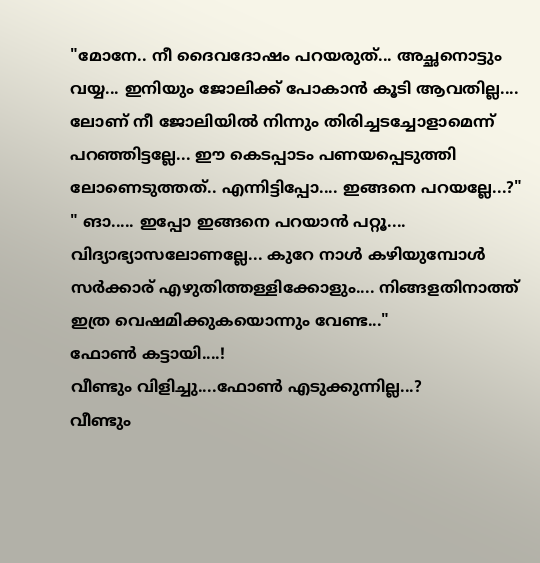"മോനേ.. നീ ദൈവദോഷം പറയരുത്... അച്ഛനൊട്ടും വയ്യ... ഇനിയും ജോലിക്ക് പോകാൻ കൂടി ആവതില്ല.... ലോണ് നീ ജോലിയിൽ നിന്നും തിരിച്ചടച്ചോളാമെന്ന് പറഞ്ഞിട്ടല്ലേ... ഈ കെടപ്പാടം പണയപ്പെടുത്തി ലോണെടുത്തത്.. എന്നിട്ടിപ്പോ.... ഇങ്ങനെ പറയല്ലേ...?"
" ങാ..... ഇപ്പോ ഇങ്ങനെ പറയാൻ പറ്റൂ.... വിദ്യാഭ്യാസലോണല്ലേ... കുറേ നാൾ കഴിയുമ്പോൾ സർക്കാര് എഴുതിത്തള്ളിക്കോളും.... നിങ്ങളതിനാത്ത് ഇത്ര വെഷമിക്കുകയൊന്നും വേണ്ട..."
ഫോൺ കട്ടായി....!
വീണ്ടും വിളിച്ചു....ഫോൺ എടുക്കുന്നില്ല...?
വീണ്ടും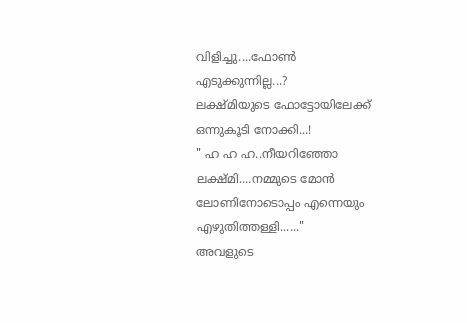വിളിച്ചു....ഫോൺ എടുക്കുന്നില്ല...?
ലക്ഷ്മിയുടെ ഫോട്ടോയിലേക്ക് ഒന്നുകൂടി നോക്കി...!
" ഹ ഹ ഹ..നീയറിഞ്ഞോ ലക്ഷ്മി....നമ്മുടെ മോൻ ലോണിനോടൊപ്പം എന്നെയും എഴുതിത്തള്ളി......"
അവളുടെ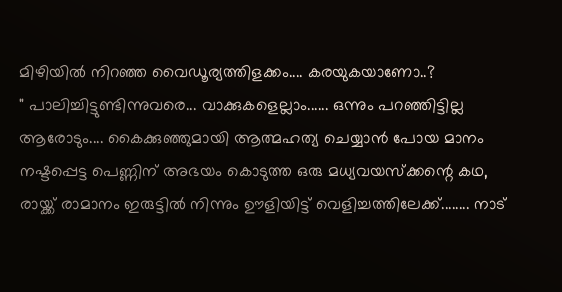മിഴിയിൽ നിറഞ്ഞ വൈഡൂര്യത്തിളക്കം.... കരയുകയാണോ..?
" പാലിച്ചിട്ടുണ്ടിന്നുവരെ... വാക്കുകളെല്ലാം...... ഒന്നും പറഞ്ഞിട്ടില്ല ആരോടും.... കൈക്കുഞ്ഞുമായി ആത്മഹത്യ ചെയ്യാൻ പോയ മാനം നഷ്ടപ്പെട്ട പെണ്ണിന് അഭയം കൊടുത്ത ഒരു മധ്യവയസ്ക്കന്റെ കഥ, രായ്ക്ക് രാമാനം ഇരുട്ടിൽ നിന്നും ഊളിയിട്ട് വെളിച്ചത്തിലേക്ക്........ നാട്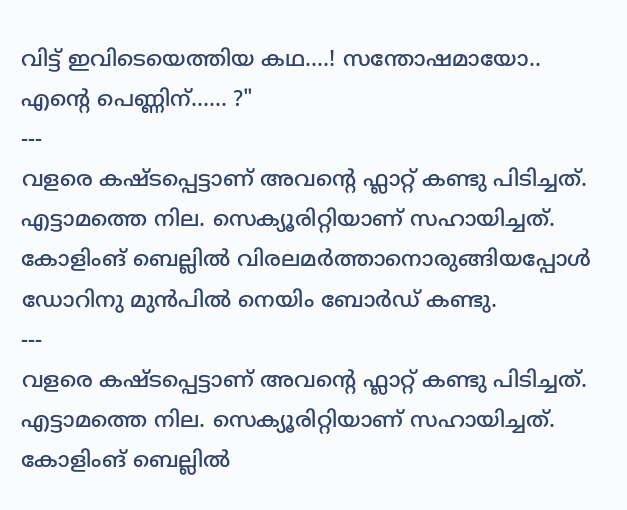വിട്ട് ഇവിടെയെത്തിയ കഥ....! സന്തോഷമായോ.. എന്റെ പെണ്ണിന്...... ?"
---
വളരെ കഷ്ടപ്പെട്ടാണ് അവന്റെ ഫ്ലാറ്റ് കണ്ടു പിടിച്ചത്. എട്ടാമത്തെ നില. സെക്യൂരിറ്റിയാണ് സഹായിച്ചത്. കോളിംങ് ബെല്ലിൽ വിരലമർത്താനൊരുങ്ങിയപ്പോൾ
ഡോറിനു മുൻപിൽ നെയിം ബോർഡ് കണ്ടു.
---
വളരെ കഷ്ടപ്പെട്ടാണ് അവന്റെ ഫ്ലാറ്റ് കണ്ടു പിടിച്ചത്. എട്ടാമത്തെ നില. സെക്യൂരിറ്റിയാണ് സഹായിച്ചത്. കോളിംങ് ബെല്ലിൽ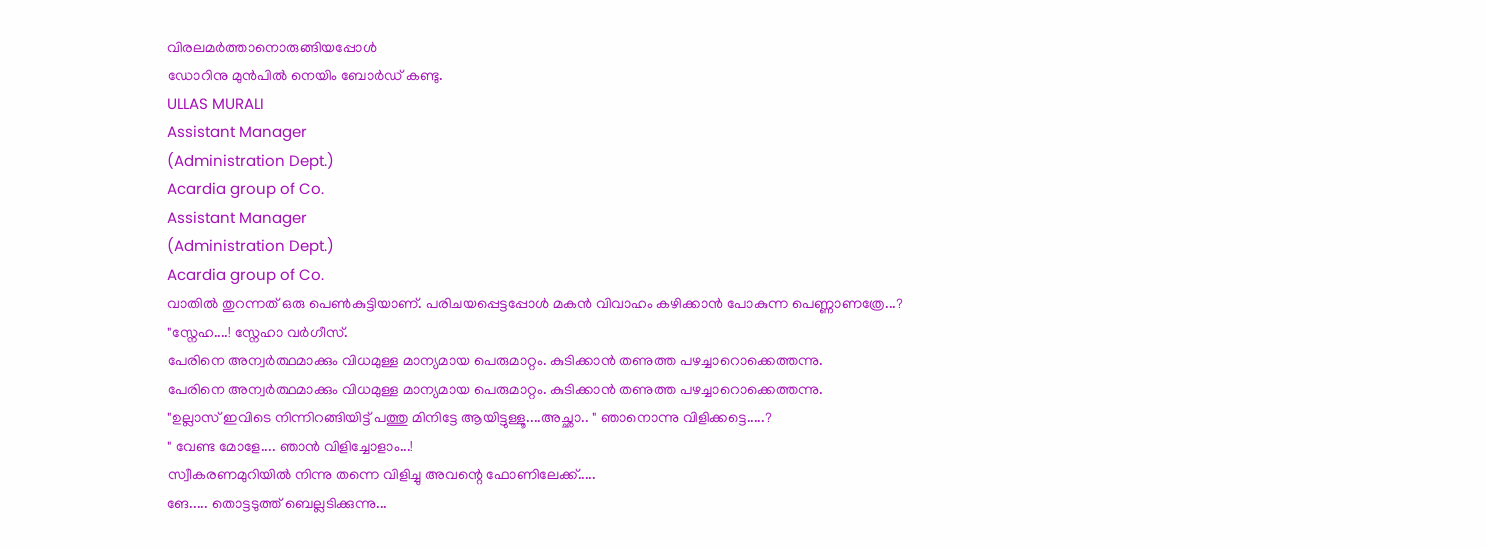വിരലമർത്താനൊരുങ്ങിയപ്പോൾ
ഡോറിനു മുൻപിൽ നെയിം ബോർഡ് കണ്ടു.
ULLAS MURALI
Assistant Manager
(Administration Dept.)
Acardia group of Co.
Assistant Manager
(Administration Dept.)
Acardia group of Co.
വാതിൽ തുറന്നത് ഒരു പെൺകുട്ടിയാണ്. പരിചയപ്പെട്ടപ്പോൾ മകൻ വിവാഹം കഴിക്കാൻ പോകുന്ന പെണ്ണാണത്രേ...?
"സ്നേഹ....! സ്നേഹാ വർഗീസ്.
പേരിനെ അന്വർത്ഥമാക്കും വിധമുള്ള മാന്യമായ പെരുമാറ്റം. കുടിക്കാൻ തണുത്ത പഴച്ചാറൊക്കെത്തന്നു.
പേരിനെ അന്വർത്ഥമാക്കും വിധമുള്ള മാന്യമായ പെരുമാറ്റം. കുടിക്കാൻ തണുത്ത പഴച്ചാറൊക്കെത്തന്നു.
"ഉല്ലാസ് ഇവിടെ നിന്നിറങ്ങിയിട്ട് പത്തു മിനിട്ടേ ആയിട്ടുള്ളൂ....അച്ഛാ.. " ഞാനൊന്നു വിളിക്കട്ടെ.....?
" വേണ്ട മോളേ.... ഞാൻ വിളിച്ചോളാം...!
സ്വീകരണമുറിയിൽ നിന്നു തന്നെ വിളിച്ചു അവന്റെ ഫോണിലേക്ക്.....
ങേ..... തൊട്ടടുത്ത് ബെല്ലടിക്കുന്നു...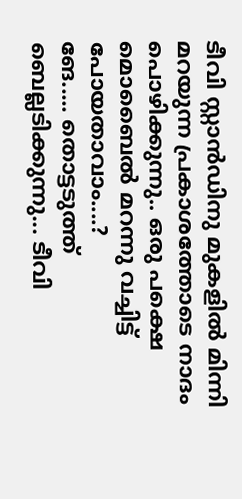ടീവി സ്റ്റാൻഡിനു മുകളിൽ മിന്നി മറയുന്ന പ്രകാശത്തോടെ നാദം പൊഴിക്കുന്നു.. ഒരു പക്ഷെ മൊബൈൽ മറന്നു വച്ചിട്ട് പോയതാവാം....?
ങേ..... തൊട്ടടുത്ത് ബെല്ലടിക്കുന്നു... ടീവി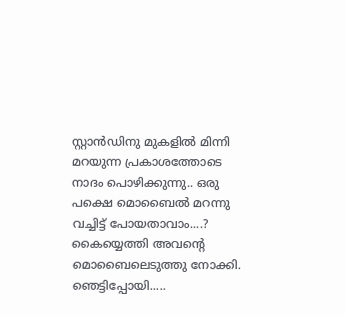സ്റ്റാൻഡിനു മുകളിൽ മിന്നി മറയുന്ന പ്രകാശത്തോടെ നാദം പൊഴിക്കുന്നു.. ഒരു പക്ഷെ മൊബൈൽ മറന്നു വച്ചിട്ട് പോയതാവാം....?
കൈയ്യെത്തി അവന്റെ മൊബൈലെടുത്തു നോക്കി. ഞെട്ടിപ്പോയി.....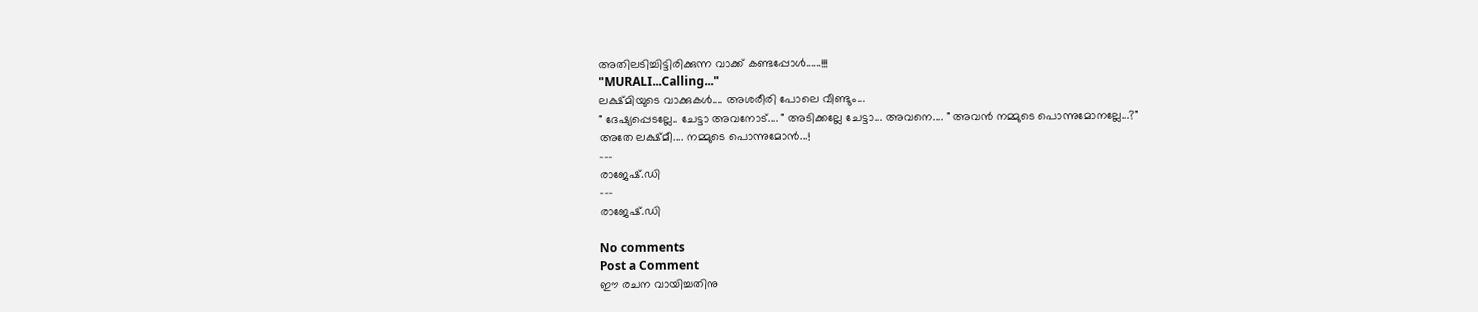അതിലടിച്ചിട്ടിരിക്കുന്ന വാക്ക് കണ്ടപ്പോൾ......!!!
"MURALI...Calling..."
ലക്ഷ്മിയുടെ വാക്കുകൾ.... അശരീരി പോലെ വീണ്ടും...
" ദേഷ്യപ്പെടല്ലേ.. ചേട്ടാ അവനോട്.... " അടിക്കല്ലേ ചേട്ടാ... അവനെ.... " അവൻ നമ്മുടെ പൊന്നുമോനല്ലേ...?"
അതേ ലക്ഷ്മീ.... നമ്മുടെ പൊന്നുമോൻ...!
---
രാജേഷ്.ഡി
---
രാജേഷ്.ഡി

No comments
Post a Comment
ഈ രചന വായിച്ചതിനു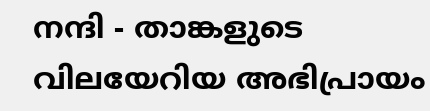നന്ദി - താങ്കളുടെ വിലയേറിയ അഭിപ്രായം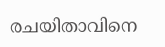രചയിതാവിനെ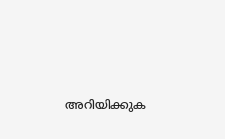അറിയിക്കുക